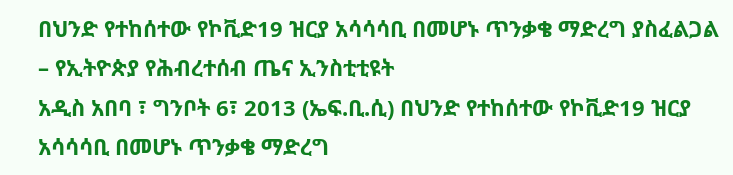በህንድ የተከሰተው የኮቪድ19 ዝርያ አሳሳሳቢ በመሆኑ ጥንቃቄ ማድረግ ያስፈልጋል – የኢትዮጵያ የሕብረተሰብ ጤና ኢንስቲቲዩት
አዲስ አበባ ፣ ግንቦት 6፣ 2013 (ኤፍ.ቢ.ሲ) በህንድ የተከሰተው የኮቪድ19 ዝርያ አሳሳሳቢ በመሆኑ ጥንቃቄ ማድረግ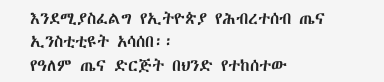እንደሚያስፈልግ የኢትዮጵያ የሕብረተሰብ ጤና ኢንስቲቲዩት አሳሰበ፡፡
የዓለም ጤና ድርጅት በህንድ የተከሰተው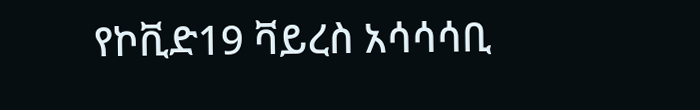የኮቪድ19 ቫይረስ አሳሳሳቢ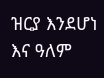ዝርያ እንደሆነ እና ዓለም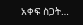አቀፍ ስጋት…